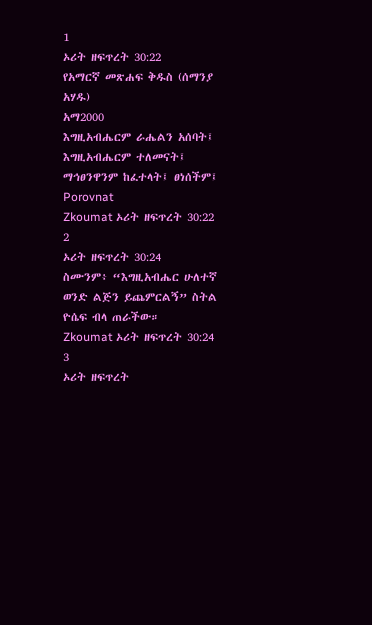1
ኦሪት ዘፍጥረት 30:22
የአማርኛ መጽሐፍ ቅዱስ (ሰማንያ አሃዱ)
አማ2000
እግዚአብሔርም ራሔልን አሰባት፤ እግዚአብሔርም ተለመናት፤ ማኅፀንዋንም ከፈተላት፤ ፀነሰችም፤
Porovnat
Zkoumat ኦሪት ዘፍጥረት 30:22
2
ኦሪት ዘፍጥረት 30:24
ስሙንም፥ “እግዚአብሔር ሁለተኛ ወንድ ልጅን ይጨምርልኝ” ስትል ዮሴፍ ብላ ጠራችው።
Zkoumat ኦሪት ዘፍጥረት 30:24
3
ኦሪት ዘፍጥረት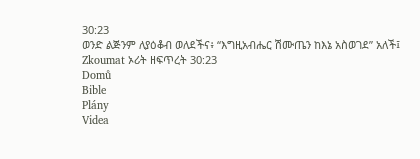30:23
ወንድ ልጅንም ለያዕቆብ ወለደችና፥ “እግዚአብሔር ሽሙጤን ከእኔ አስወገደ” አለች፤
Zkoumat ኦሪት ዘፍጥረት 30:23
Domů
Bible
Plány
Videa